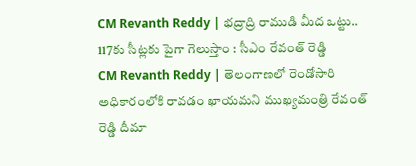CM Revanth Reddy | భద్రాద్రి రాముడి మీద ఒట్టు.. 117కు సీట్లకు పైగా గెలుస్తాం : సీఎం రేవంత్ రెడ్డి
CM Revanth Reddy | తెలంగాణలో రెండోసారి అధికారంలోకి రావడం ఖాయమని ముఖ్యమంత్రి రేవంత్ రెడ్డి దీమా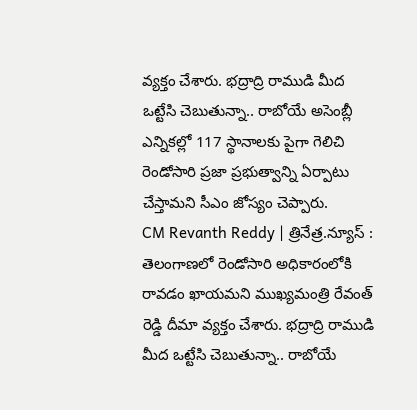వ్యక్తం చేశారు. భద్రాద్రి రాముడి మీద ఒట్టేసి చెబుతున్నా.. రాబోయే అసెంబ్లీ ఎన్నికల్లో 117 స్థానాలకు పైగా గెలిచి రెండోసారి ప్రజా ప్రభుత్వాన్ని ఏర్పాటు చేస్తామని సీఎం జోస్యం చెప్పారు.
CM Revanth Reddy | త్రినేత్ర.న్యూస్ : తెలంగాణలో రెండోసారి అధికారంలోకి రావడం ఖాయమని ముఖ్యమంత్రి రేవంత్ రెడ్డి దీమా వ్యక్తం చేశారు. భద్రాద్రి రాముడి మీద ఒట్టేసి చెబుతున్నా.. రాబోయే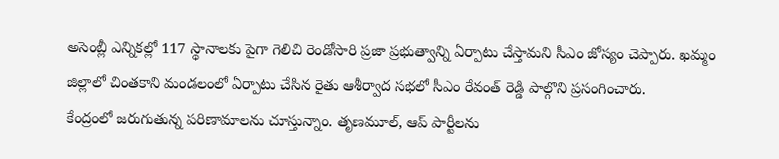అసెంబ్లీ ఎన్నికల్లో 117 స్థానాలకు పైగా గెలిచి రెండోసారి ప్రజా ప్రభుత్వాన్ని ఏర్పాటు చేస్తామని సీఎం జోస్యం చెప్పారు. ఖమ్మం జిల్లాలో చింతకాని మండలంలో ఏర్పాటు చేసిన రైతు ఆశీర్వాద సభలో సీఎం రేవంత్ రెడ్డి పాల్గొని ప్రసంగించారు.
కేంద్రంలో జరుగుతున్న పరిణామాలను చూస్తున్నాం. తృణమూల్, ఆప్ పార్టీలను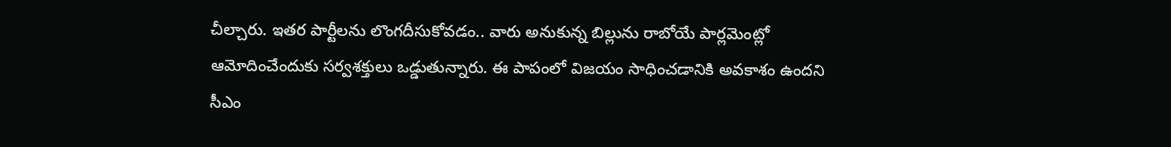చీల్చారు. ఇతర పార్టీలను లొంగదీసుకోవడం.. వారు అనుకున్న బిల్లును రాబోయే పార్లమెంట్లో ఆమోదించేందుకు సర్వశక్తులు ఒడ్డుతున్నారు. ఈ పాపంలో విజయం సాధించడానికి అవకాశం ఉందని సీఎం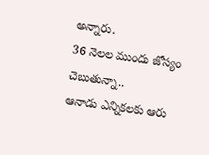అన్నారు.
36 నెలల ముందు జోస్యం చెబుతున్నా..
ఆనాడు ఎన్నికలకు ఆరు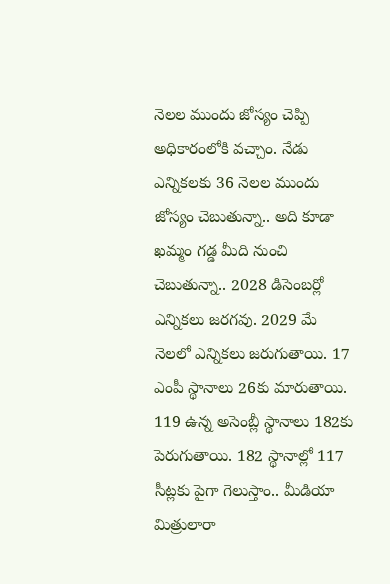నెలల ముందు జోస్యం చెప్పి అధికారంలోకి వచ్చాం. నేడు ఎన్నికలకు 36 నెలల ముందు జోస్యం చెబుతున్నా.. అది కూడా ఖమ్మం గడ్డ మీది నుంచి చెబుతున్నా.. 2028 డిసెంబర్లో ఎన్నికలు జరగవు. 2029 మే నెలలో ఎన్నికలు జరుగుతాయి. 17 ఎంపీ స్థానాలు 26కు మారుతాయి. 119 ఉన్న అసెంబ్లీ స్థానాలు 182కు పెరుగుతాయి. 182 స్థానాల్లో 117 సీట్లకు పైగా గెలుస్తాం.. మీడియా మిత్రులారా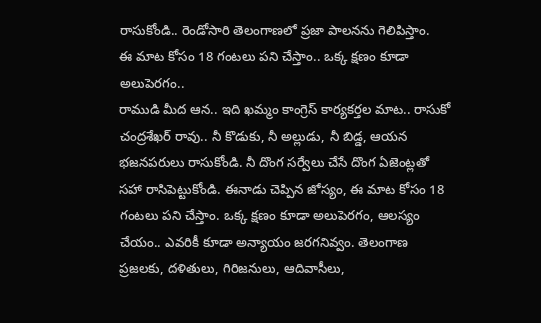రాసుకోండి.. రెండోసారి తెలంగాణలో ప్రజా పాలనను గెలిపిస్తాం.
ఈ మాట కోసం 18 గంటలు పని చేస్తాం.. ఒక్క క్షణం కూడా అలుపెరగం..
రాముడి మీద ఆన.. ఇది ఖమ్మం కాంగ్రెస్ కార్యకర్తల మాట.. రాసుకో చంద్రశేఖర్ రావు.. నీ కొడుకు, నీ అల్లుడు, నీ బిడ్డ, ఆయన భజనపరులు రాసుకోండి. నీ దొంగ సర్వేలు చేసే దొంగ ఏజెంట్లతో సహా రాసిపెట్టుకోండి. ఈనాడు చెప్పిన జోస్యం, ఈ మాట కోసం 18 గంటలు పని చేస్తాం. ఒక్క క్షణం కూడా అలుపెరగం, ఆలస్యం చేయం.. ఎవరికీ కూడా అన్యాయం జరగనివ్వం. తెలంగాణ ప్రజలకు, దళితులు, గిరిజనులు, ఆదివాసీలు,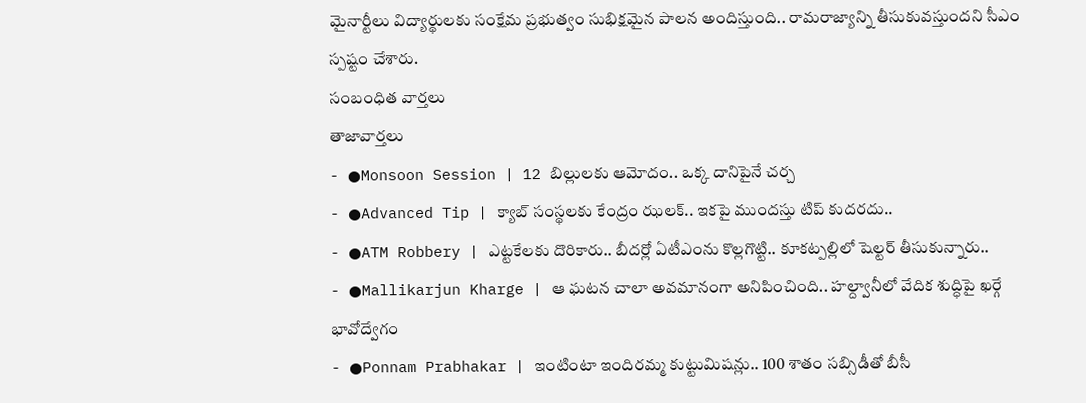మైనార్టీలు విద్యార్థులకు సంక్షేమ ప్రభుత్వం సుభిక్షమైన పాలన అందిస్తుంది.. రామరాజ్యాన్ని తీసుకువస్తుందని సీఎం స్పష్టం చేశారు.
సంబంధిత వార్తలు
తాజావార్తలు
- ●Monsoon Session | 12 బిల్లులకు ఆమోదం.. ఒక్క దానిపైనే చర్చ
- ●Advanced Tip | క్యాబ్ సంస్థలకు కేంద్రం ఝలక్.. ఇకపై ముందస్తు టిప్ కుదరదు..
- ●ATM Robbery | ఎట్టకేలకు దొరికారు.. బీదర్లో ఏటీఎంను కొల్లగొట్టి.. కూకట్పల్లిలో షెల్టర్ తీసుకున్నారు..
- ●Mallikarjun Kharge | ఆ ఘటన చాలా అవమానంగా అనిపించింది.. హల్ద్వానీలో వేదిక శుద్ధిపై ఖర్గే భావోద్వేగం
- ●Ponnam Prabhakar | ఇంటింటా ఇందిరమ్మ కుట్టుమిషన్లు.. 100 శాతం సబ్సిడీతో బీసీ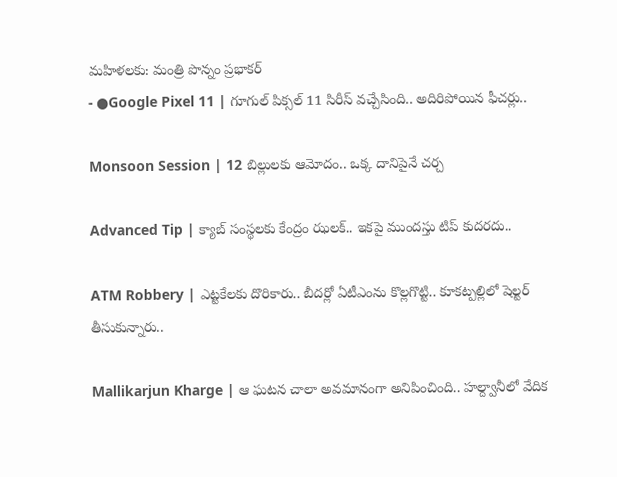మహిళలకు: మంత్రి పొన్నం ప్రభాకర్
- ●Google Pixel 11 | గూగుల్ పిక్సల్ 11 సిరీస్ వచ్చేసింది.. అదిరిపోయిన ఫీచర్లు..

Monsoon Session | 12 బిల్లులకు ఆమోదం.. ఒక్క దానిపైనే చర్చ

Advanced Tip | క్యాబ్ సంస్థలకు కేంద్రం ఝలక్.. ఇకపై ముందస్తు టిప్ కుదరదు..

ATM Robbery | ఎట్టకేలకు దొరికారు.. బీదర్లో ఏటీఎంను కొల్లగొట్టి.. కూకట్పల్లిలో షెల్టర్ తీసుకున్నారు..

Mallikarjun Kharge | ఆ ఘటన చాలా అవమానంగా అనిపించింది.. హల్ద్వానీలో వేదిక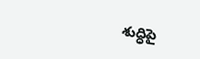శుద్ధిపై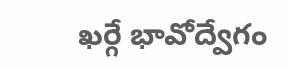ఖర్గే భావోద్వేగం